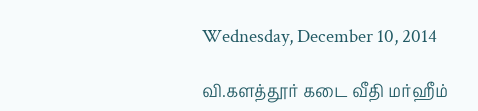Wednesday, December 10, 2014

வி.களத்தூர் கடை வீதி மர்ஹீம்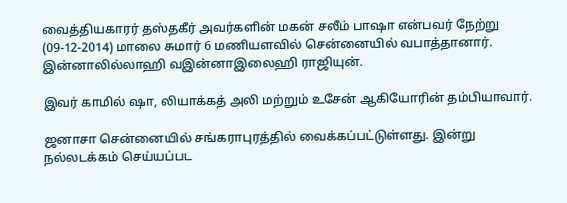வைத்தியகாரர் தஸ்தகீர் அவர்களின் மகன் சலீம் பாஷா என்பவர் நேற்று  (09-12-2014) மாலை சுமார் 6 மணியளவில் சென்னையில் வபாத்தானார். இன்னாலில்லாஹி வஇன்னாஇலைஹி ராஜியுன்.

இவர் காமில் ஷா, லியாக்கத் அலி மற்றும் உசேன் ஆகியோரின் தம்பியாவார்.

ஜனாசா சென்னையில் சங்கராபுரத்தில் வைக்கப்பட்டுள்ளது. இன்று நல்லடக்கம் செய்யப்பட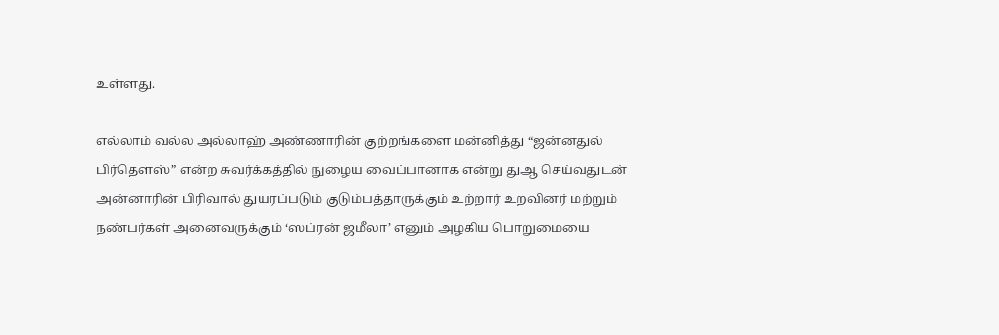உள்ளது.

எல்லாம் வல்ல அல்லாஹ் அண்ணாரின் குற்றங்களை மன்னித்து “ஜ‌ன்ன‌துல் பிர்தௌஸ்” என்ற‌ சுவர்க்க‌த்தில் நுழைய வைப்பானாக என்று துஆ செய்வதுடன் அன்னாரின் பிரிவால் துயரப்படும் குடும்பத்தாருக்கும் உற்றார் உறவினர் மற்றும் நண்பர்கள் அனைவருக்கும் ‘ஸப்ரன் ஜமீலா’ எனும் அழகிய பொறுமையை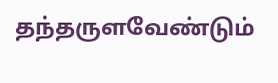தந்தருளவேண்டும்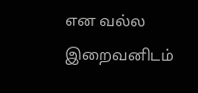என வல்ல இறைவனிடம்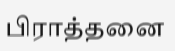பிராத்தனை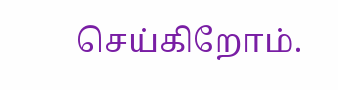செய்கிறோம்.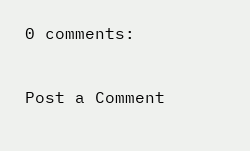0 comments:

Post a Comment